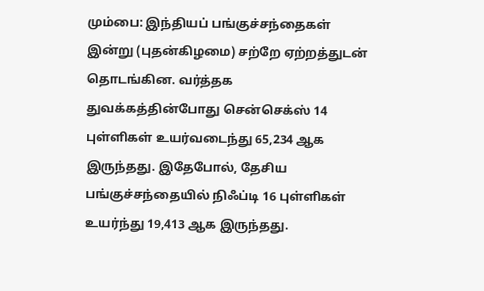மும்பை: இந்தியப் பங்குச்சந்தைகள் இன்று (புதன்கிழமை) சற்றே ஏற்றத்துடன் தொடங்கின. வர்த்தக துவக்கத்தின்போது சென்செக்ஸ் 14 புள்ளிகள் உயர்வடைந்து 65,234 ஆக இருந்தது. இதேபோல், தேசிய பங்குச்சந்தையில் நிஃப்டி 16 புள்ளிகள் உயர்ந்து 19,413 ஆக இருந்தது.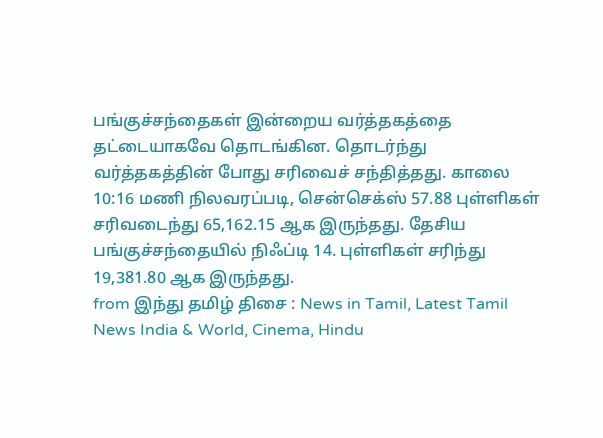பங்குச்சந்தைகள் இன்றைய வர்த்தகத்தை தட்டையாகவே தொடங்கின. தொடர்ந்து வர்த்தகத்தின் போது சரிவைச் சந்தித்தது. காலை 10:16 மணி நிலவரப்படி, சென்செக்ஸ் 57.88 புள்ளிகள் சரிவடைந்து 65,162.15 ஆக இருந்தது. தேசிய பங்குச்சந்தையில் நிஃப்டி 14. புள்ளிகள் சரிந்து 19,381.80 ஆக இருந்தது.
from இந்து தமிழ் திசை : News in Tamil, Latest Tamil News India & World, Cinema, Hindu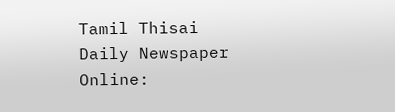Tamil Thisai Daily Newspaper Online: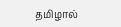தமிழால்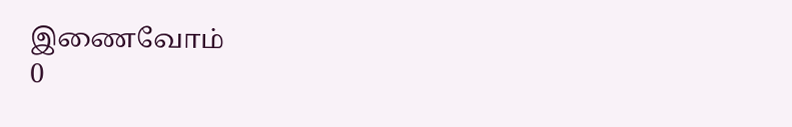இணைவோம்
0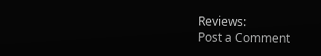Reviews:
Post a Comment